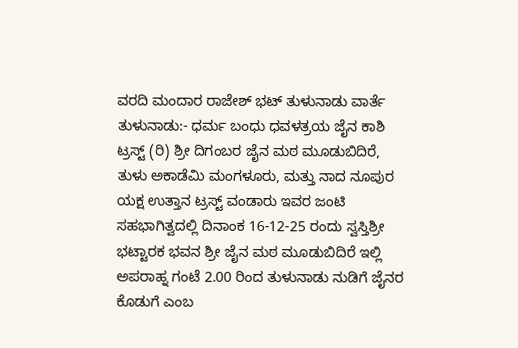ವರದಿ ಮಂದಾರ ರಾಜೇಶ್ ಭಟ್ ತುಳುನಾಡು ವಾರ್ತೆ
ತುಳುನಾಡು:- ಧರ್ಮ ಬಂಧು ಧವಳತ್ರಯ ಜೈನ ಕಾಶಿ ಟ್ರಸ್ಟ್ (ರಿ) ಶ್ರೀ ದಿಗಂಬರ ಜೈನ ಮಠ ಮೂಡುಬಿದಿರೆ, ತುಳು ಅಕಾಡೆಮಿ ಮಂಗಳೂರು, ಮತ್ತು ನಾದ ನೂಪುರ ಯಕ್ಷ ಉತ್ತಾನ ಟ್ರಸ್ಟ್ ವಂಡಾರು ಇವರ ಜಂಟಿ ಸಹಭಾಗಿತ್ವದಲ್ಲಿ ದಿನಾಂಕ 16-12-25 ರಂದು ಸ್ವಸ್ತಿಶ್ರೀ ಭಟ್ಟಾರಕ ಭವನ ಶ್ರೀ ಜೈನ ಮಠ ಮೂಡುಬಿದಿರೆ ಇಲ್ಲಿ ಅಪರಾಹ್ನ ಗಂಟೆ 2.00 ರಿಂದ ತುಳುನಾಡು ನುಡಿಗೆ ಜೈನರ ಕೊಡುಗೆ ಎಂಬ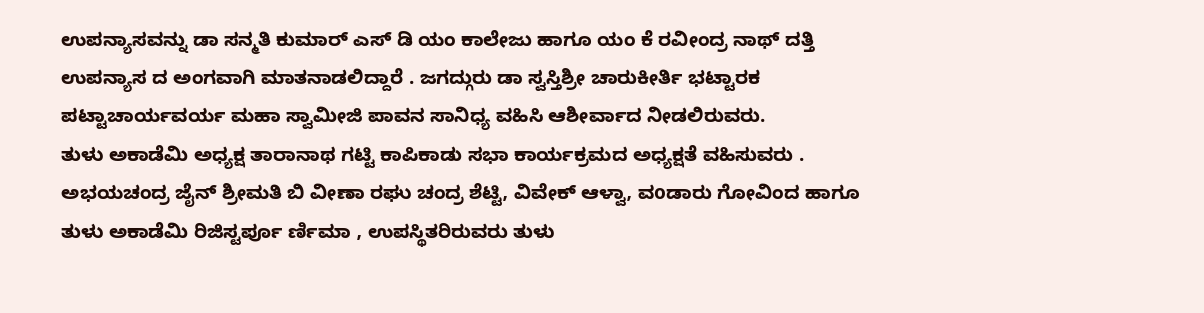ಉಪನ್ಯಾಸವನ್ನು ಡಾ ಸನ್ಮತಿ ಕುಮಾರ್ ಎಸ್ ಡಿ ಯಂ ಕಾಲೇಜು ಹಾಗೂ ಯಂ ಕೆ ರವೀಂದ್ರ ನಾಥ್ ದತ್ತಿ ಉಪನ್ಯಾಸ ದ ಅಂಗವಾಗಿ ಮಾತನಾಡಲಿದ್ದಾರೆ . ಜಗದ್ಗುರು ಡಾ ಸ್ವಸ್ತಿಶ್ರೀ ಚಾರುಕೀರ್ತಿ ಭಟ್ಟಾರಕ ಪಟ್ಟಾಚಾರ್ಯವರ್ಯ ಮಹಾ ಸ್ವಾಮೀಜಿ ಪಾವನ ಸಾನಿಧ್ಯ ವಹಿಸಿ ಆಶೀರ್ವಾದ ನೀಡಲಿರುವರು.
ತುಳು ಅಕಾಡೆಮಿ ಅಧ್ಯಕ್ಷ ತಾರಾನಾಥ ಗಟ್ಟಿ ಕಾಪಿಕಾಡು ಸಭಾ ಕಾರ್ಯಕ್ರಮದ ಅಧ್ಯಕ್ಷತೆ ವಹಿಸುವರು . ಅಭಯಚಂದ್ರ ಜೈನ್ ಶ್ರೀಮತಿ ಬಿ ವೀಣಾ ರಘು ಚಂದ್ರ ಶೆಟ್ಟಿ, ವಿವೇಕ್ ಆಳ್ವಾ, ವoಡಾರು ಗೋವಿಂದ ಹಾಗೂ ತುಳು ಅಕಾಡೆಮಿ ರಿಜಿಸ್ಟರ್ಪೂ ರ್ಣಿಮಾ , ಉಪಸ್ಥಿತರಿರುವರು ತುಳು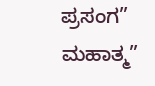ಪ್ರಸಂಗ” ಮಹಾತ್ಮ”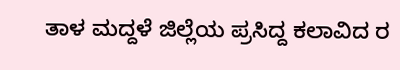ತಾಳ ಮದ್ದಳೆ ಜಿಲ್ಲೆಯ ಪ್ರಸಿದ್ದ ಕಲಾವಿದ ರ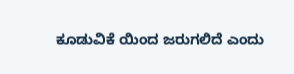ಕೂಡುವಿಕೆ ಯಿಂದ ಜರುಗಲಿದೆ ಎಂದು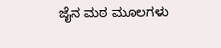ಜೈನ ಮಠ ಮೂಲಗಳು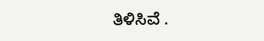ತಿಳಿಸಿವೆ .